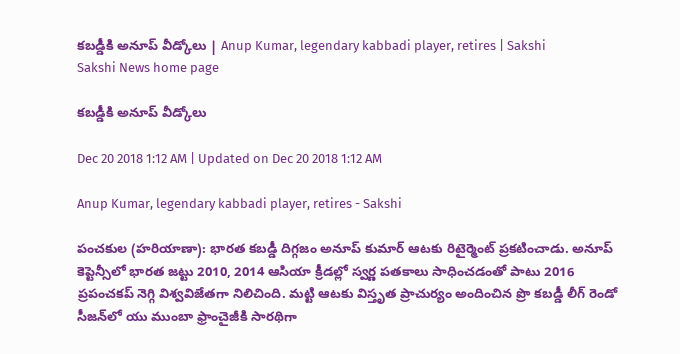కబడ్డీకి అనూప్‌ వీడ్కోలు | Anup Kumar, legendary kabbadi player, retires | Sakshi
Sakshi News home page

కబడ్డీకి అనూప్‌ వీడ్కోలు

Dec 20 2018 1:12 AM | Updated on Dec 20 2018 1:12 AM

Anup Kumar, legendary kabbadi player, retires - Sakshi

పంచకుల (హరియాణా): భారత కబడ్డీ దిగ్గజం అనూప్‌ కుమార్‌ ఆటకు రిటైర్మెంట్‌ ప్రకటించాడు. అనూప్‌ కెప్టెన్సీలో భారత జట్టు 2010, 2014 ఆసియా క్రీడల్లో స్వర్ణ పతకాలు సాధించడంతో పాటు 2016 ప్రపంచకప్‌ నెగ్గి విశ్వవిజేతగా నిలిచింది. మట్టి ఆటకు విస్తృత ప్రాచుర్యం అందించిన ప్రొ కబడ్డీ లీగ్‌ రెండో సీజన్‌లో యు ముంబా ఫ్రాంచైజీకి సారథిగా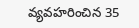వ్యవహరించిన 35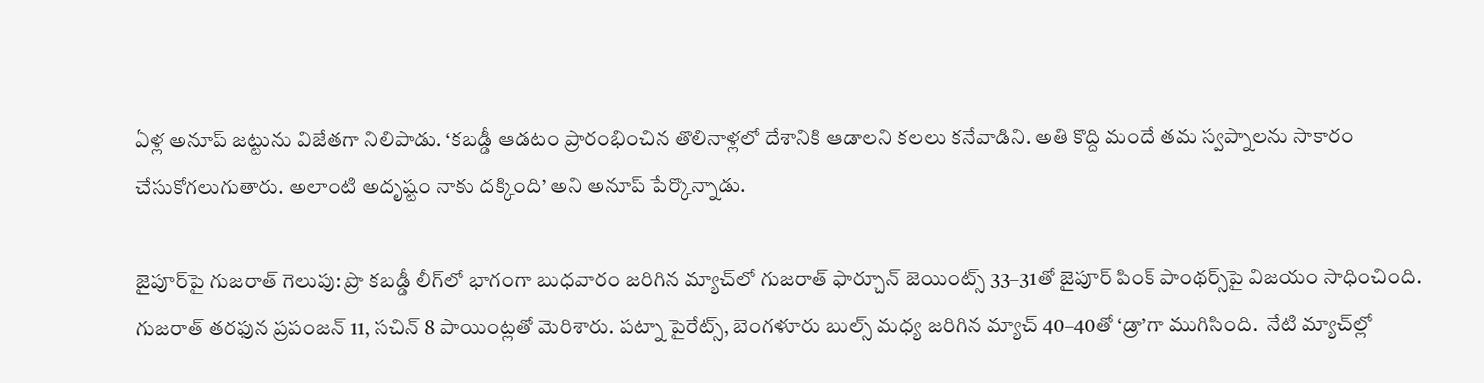ఏళ్ల అనూప్‌ జట్టును విజేతగా నిలిపాడు. ‘కబడ్డీ ఆడటం ప్రారంభించిన తొలినాళ్లలో దేశానికి ఆడాలని కలలు కనేవాడిని. అతి కొద్ది మందే తమ స్వప్నాలను సాకారం చేసుకోగలుగుతారు. అలాంటి అదృష్టం నాకు దక్కింది’ అని అనూప్‌ పేర్కొన్నాడు.

జైపూర్‌పై గుజరాత్‌ గెలుపు: ప్రొ కబడ్డీ లీగ్‌లో భాగంగా బుధవారం జరిగిన మ్యాచ్‌లో గుజరాత్‌ ఫార్చూన్‌ జెయింట్స్‌ 33–31తో జైపూర్‌ పింక్‌ పాంథర్స్‌పై విజయం సాధించింది. గుజరాత్‌ తరఫున ప్రపంజన్‌ 11, సచిన్‌ 8 పాయింట్లతో మెరిశారు. పట్నా పైరేట్స్, బెంగళూరు బుల్స్‌ మధ్య జరిగిన మ్యాచ్‌ 40–40తో ‘డ్రా’గా ముగిసింది.  నేటి మ్యాచ్‌ల్లో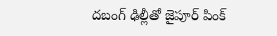దబంగ్‌ ఢిల్లీతో జైపూర్‌ పింక్‌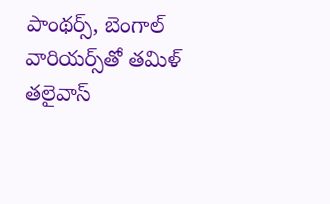పాంథర్స్, బెంగాల్‌ వారియర్స్‌తో తమిళ్‌ తలైవాస్‌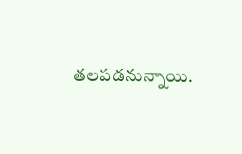తలపడనున్నాయి.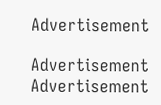Advertisement

Advertisement
Advertisement